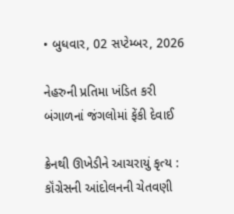• બુધવાર, 02 સપ્ટેમ્બર, 2026

નેહરુની પ્રતિમા ખંડિત કરી બંગાળનાં જંગલોમાં ફેંકી દેવાઈ

ક્રેનથી ઊખેડીને આચરાયું કૃત્ય : કૉંગ્રેસની આંદોલનની ચેતવણી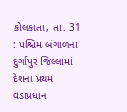કોલકાતા, તા. 31 : પશ્ચિમ બંગાળના દુર્ગાપુર જિલ્લામાં દેશના પ્રથમ વડાપ્રધાન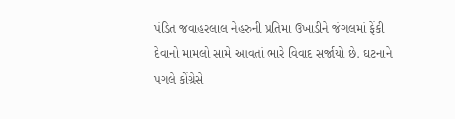પંડિત જવાહરલાલ નેહરુની પ્રતિમા ઉખાડીને જંગલમાં ફેંકી દેવાનો મામલો સામે આવતાં ભારે વિવાદ સર્જાયો છે. ઘટનાને પગલે કોંગ્રેસે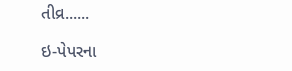તીવ્ર......

ઇ-પેપરના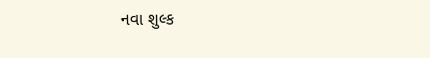નવા શુલ્ક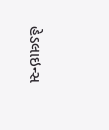હેડલાઇન્સ